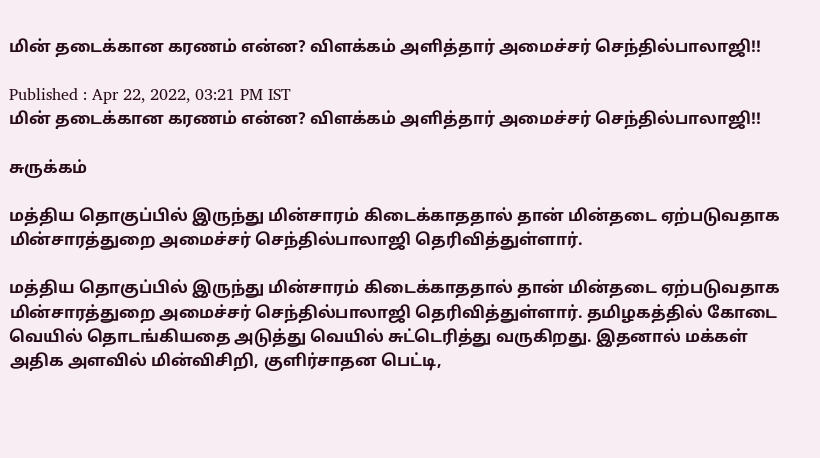மின் தடைக்கான கரணம் என்ன? விளக்கம் அளித்தார் அமைச்சர் செந்தில்பாலாஜி!!

Published : Apr 22, 2022, 03:21 PM IST
மின் தடைக்கான கரணம் என்ன? விளக்கம் அளித்தார் அமைச்சர் செந்தில்பாலாஜி!!

சுருக்கம்

மத்திய தொகுப்பில் இருந்து மின்சாரம் கிடைக்காததால் தான் மின்தடை ஏற்படுவதாக மின்சாரத்துறை அமைச்சர் செந்தில்பாலாஜி தெரிவித்துள்ளார்.

மத்திய தொகுப்பில் இருந்து மின்சாரம் கிடைக்காததால் தான் மின்தடை ஏற்படுவதாக மின்சாரத்துறை அமைச்சர் செந்தில்பாலாஜி தெரிவித்துள்ளார். தமிழகத்தில் கோடை வெயில் தொடங்கியதை அடுத்து வெயில் சுட்டெரித்து வருகிறது. இதனால் மக்கள் அதிக அளவில் மின்விசிறி, குளிர்சாதன பெட்டி,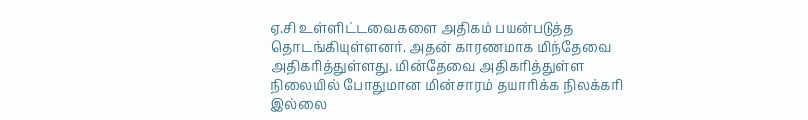ஏ.சி உள்ளிட்டவைகளை அதிகம் பயன்படுத்த தொடங்கியுள்ளனர். அதன் காரணமாக மிந்தேவை அதிகரித்துள்ளது. மின்தேவை அதிகரித்துள்ள நிலையில் போதுமான மின்சாரம் தயாரிக்க நிலக்கரி இல்லை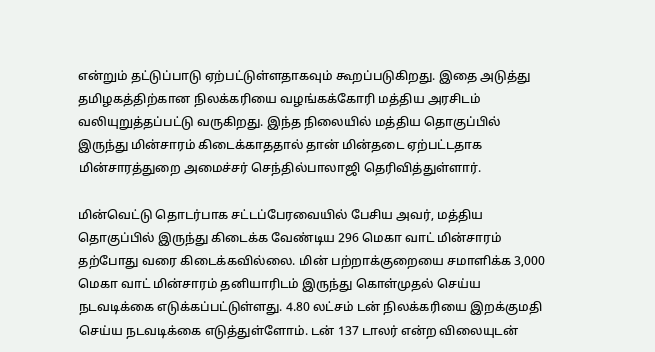என்றும் தட்டுப்பாடு ஏற்பட்டுள்ளதாகவும் கூறப்படுகிறது. இதை அடுத்து தமிழகத்திற்கான நிலக்கரியை வழங்கக்கோரி மத்திய அரசிடம் வலியுறுத்தப்பட்டு வருகிறது. இந்த நிலையில் மத்திய தொகுப்பில் இருந்து மின்சாரம் கிடைக்காததால் தான் மின்தடை ஏற்பட்டதாக மின்சாரத்துறை அமைச்சர் செந்தில்பாலாஜி தெரிவித்துள்ளார்.

மின்வெட்டு தொடர்பாக சட்டப்பேரவையில் பேசிய அவர், மத்திய தொகுப்பில் இருந்து கிடைக்க வேண்டிய 296 மெகா வாட் மின்சாரம் தற்போது வரை கிடைக்கவில்லை. மின் பற்றாக்குறையை சமாளிக்க 3,000 மெகா வாட் மின்சாரம் தனியாரிடம் இருந்து கொள்முதல் செய்ய நடவடிக்கை எடுக்கப்பட்டுள்ளது. 4.80 லட்சம் டன் நிலக்கரியை இறக்குமதி செய்ய நடவடிக்கை எடுத்துள்ளோம். டன் 137 டாலர் என்ற விலையுடன்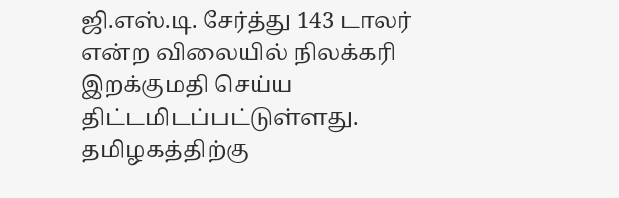ஜி.எஸ்.டி. சேர்த்து 143 டாலர் என்ற விலையில் நிலக்கரி இறக்குமதி செய்ய திட்டமிடப்பட்டுள்ளது. தமிழகத்திற்கு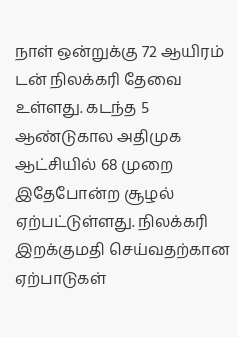நாள் ஒன்றுக்கு 72 ஆயிரம் டன் நிலக்கரி தேவை உள்ளது. கடந்த 5 ஆண்டுகால அதிமுக ஆட்சியில் 68 முறை இதேபோன்ற சூழல் ஏற்பட்டுள்ளது. நிலக்கரி இறக்குமதி செய்வதற்கான ஏற்பாடுகள்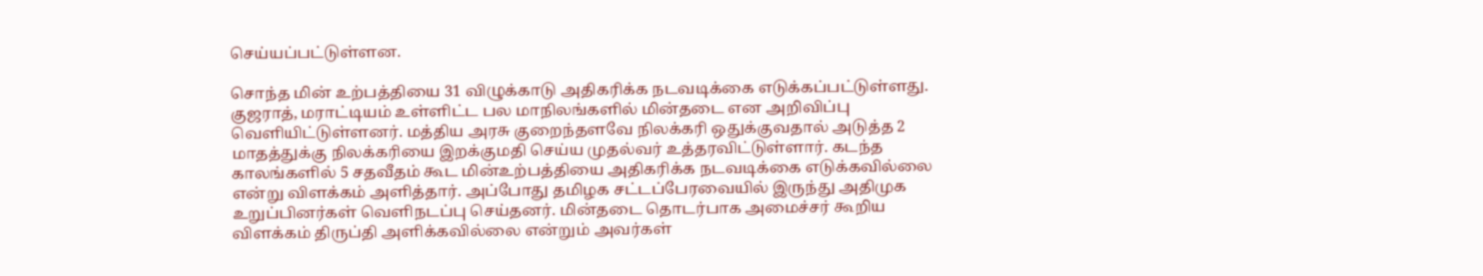செய்யப்பட்டுள்ளன.

சொந்த மின் உற்பத்தியை 31 விழுக்காடு அதிகரிக்க நடவடிக்கை எடுக்கப்பட்டுள்ளது. குஜராத், மராட்டியம் உள்ளிட்ட பல மாநிலங்களில் மின்தடை என அறிவிப்பு வெளியிட்டுள்ளனர். மத்திய அரசு குறைந்தளவே நிலக்கரி ஒதுக்குவதால் அடுத்த 2 மாதத்துக்கு நிலக்கரியை இறக்குமதி செய்ய முதல்வர் உத்தரவிட்டுள்ளார். கடந்த காலங்களில் 5 சதவீதம் கூட மின்உற்பத்தியை அதிகரிக்க நடவடிக்கை எடுக்கவில்லை என்று விளக்கம் அளித்தார். அப்போது தமிழக சட்டப்பேரவையில் இருந்து அதிமுக உறுப்பினர்கள் வெளிநடப்பு செய்தனர். மின்தடை தொடர்பாக அமைச்சர் கூறிய விளக்கம் திருப்தி அளிக்கவில்லை என்றும் அவர்கள்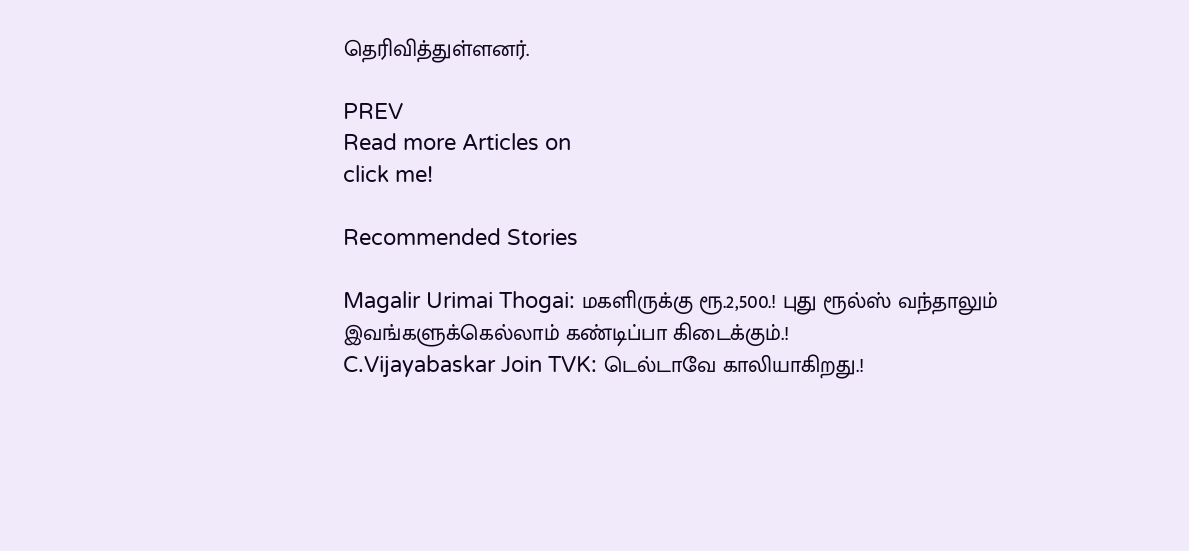தெரிவித்துள்ளனர்.

PREV
Read more Articles on
click me!

Recommended Stories

Magalir Urimai Thogai: மகளிருக்கு ரூ.2,500.! புது ரூல்ஸ் வந்தாலும் இவங்களுக்கெல்லாம் கண்டிப்பா கிடைக்கும்.!
C.Vijayabaskar Join TVK: டெல்டாவே காலியாகிறது.!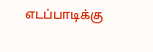எடப்பாடிக்கு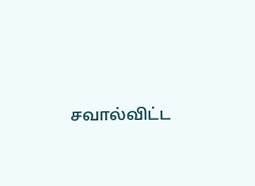சவால்விட்ட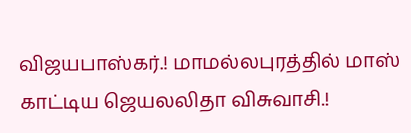விஜயபாஸ்கர்.! மாமல்லபுரத்தில் மாஸ் காட்டிய ஜெயலலிதா விசுவாசி.!